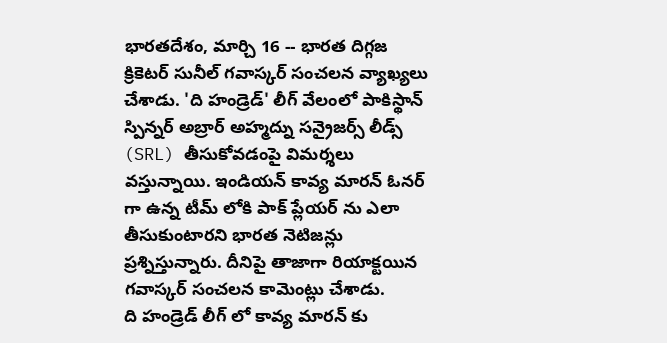భారతదేశం, మార్చి 16 -- భారత దిగ్గజ క్రికెటర్ సునీల్ గవాస్కర్ సంచలన వ్యాఖ్యలు చేశాడు. 'ది హండ్రెడ్' లీగ్ వేలంలో పాకిస్థాన్ స్పిన్నర్ అబ్రార్ అహ్మద్ను సన్రైజర్స్ లీడ్స్ (SRL) తీసుకోవడంపై విమర్శలు వస్తున్నాయి. ఇండియన్ కావ్య మారన్ ఓనర్ గా ఉన్న టీమ్ లోకి పాక్ ప్లేయర్ ను ఎలా తీసుకుంటారని భారత నెటిజన్లు ప్రశ్నిస్తున్నారు. దీనిపై తాజాగా రియాక్టయిన గవాస్కర్ సంచలన కామెంట్లు చేశాడు.
ది హండ్రెడ్ లీగ్ లో కావ్య మారన్ కు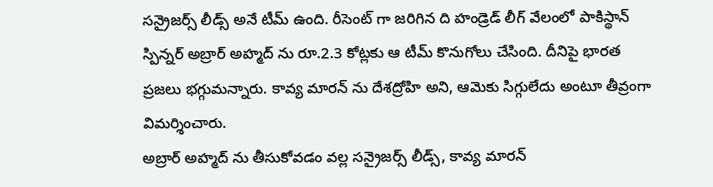సన్రైజర్స్ లీడ్స్ అనే టీమ్ ఉంది. రీసెంట్ గా జరిగిన ది హండ్రెడ్ లీగ్ వేలంలో పాకిస్థాన్ స్పిన్నర్ అబ్రార్ అహ్మద్ ను రూ.2.3 కోట్లకు ఆ టీమ్ కొనుగోలు చేసింది. దీనిపై భారత ప్రజలు భగ్గుమన్నారు. కావ్య మారన్ ను దేశద్రోహి అని, ఆమెకు సిగ్గులేదు అంటూ తీవ్రంగా విమర్శించారు.
అబ్రార్ అహ్మద్ ను తీసుకోవడం వల్ల సన్రైజర్స్ లీడ్స్, కావ్య మారన్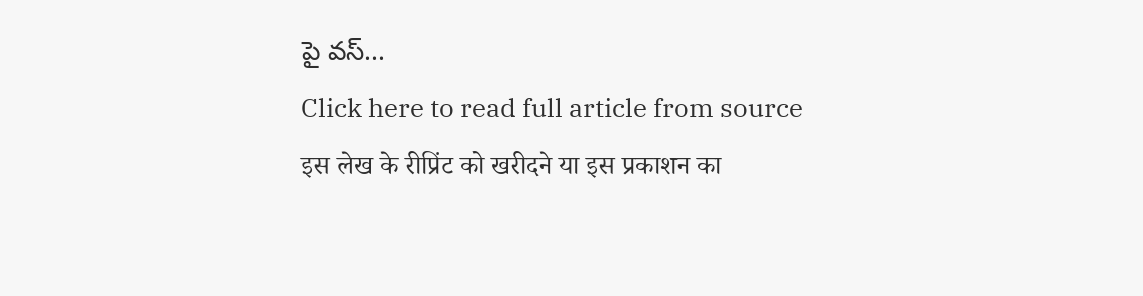పై వస్...
Click here to read full article from source
इस लेख के रीप्रिंट को खरीदने या इस प्रकाशन का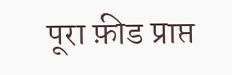पूरा फ़ीड प्राप्त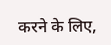करने के लिए,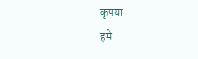कृपया
हमे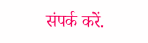संपर्क करें.